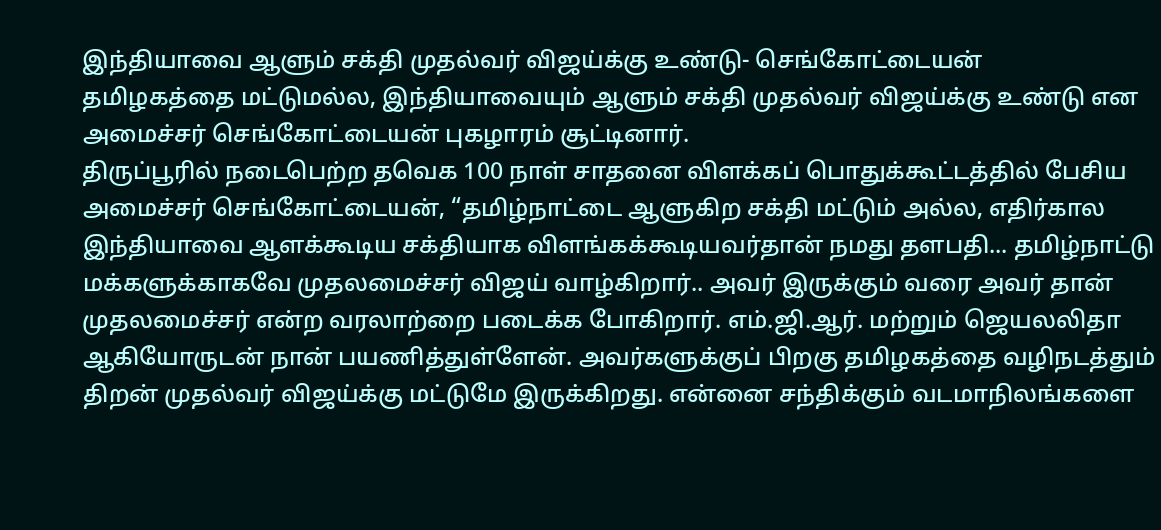இந்தியாவை ஆளும் சக்தி முதல்வர் விஜய்க்கு உண்டு- செங்கோட்டையன்
தமிழகத்தை மட்டுமல்ல, இந்தியாவையும் ஆளும் சக்தி முதல்வர் விஜய்க்கு உண்டு என அமைச்சர் செங்கோட்டையன் புகழாரம் சூட்டினார்.
திருப்பூரில் நடைபெற்ற தவெக 100 நாள் சாதனை விளக்கப் பொதுக்கூட்டத்தில் பேசிய அமைச்சர் செங்கோட்டையன், “தமிழ்நாட்டை ஆளுகிற சக்தி மட்டும் அல்ல, எதிர்கால இந்தியாவை ஆளக்கூடிய சக்தியாக விளங்கக்கூடியவர்தான் நமது தளபதி... தமிழ்நாட்டு மக்களுக்காகவே முதலமைச்சர் விஜய் வாழ்கிறார்.. அவர் இருக்கும் வரை அவர் தான் முதலமைச்சர் என்ற வரலாற்றை படைக்க போகிறார். எம்.ஜி.ஆர். மற்றும் ஜெயலலிதா ஆகியோருடன் நான் பயணித்துள்ளேன். அவர்களுக்குப் பிறகு தமிழகத்தை வழிநடத்தும் திறன் முதல்வர் விஜய்க்கு மட்டுமே இருக்கிறது. என்னை சந்திக்கும் வடமாநிலங்களை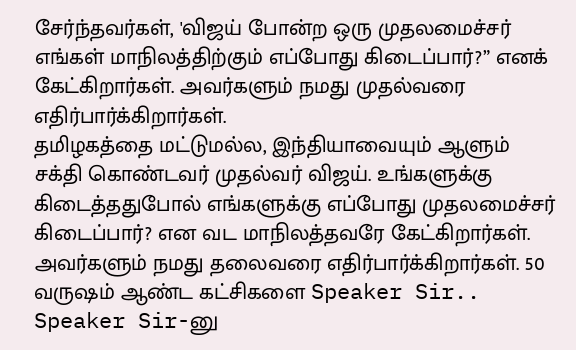சேர்ந்தவர்கள், 'விஜய் போன்ற ஒரு முதலமைச்சர் எங்கள் மாநிலத்திற்கும் எப்போது கிடைப்பார்?” எனக் கேட்கிறார்கள். அவர்களும் நமது முதல்வரை எதிர்பார்க்கிறார்கள்.
தமிழகத்தை மட்டுமல்ல, இந்தியாவையும் ஆளும் சக்தி கொண்டவர் முதல்வர் விஜய். உங்களுக்கு கிடைத்ததுபோல் எங்களுக்கு எப்போது முதலமைச்சர் கிடைப்பார்? என வட மாநிலத்தவரே கேட்கிறார்கள். அவர்களும் நமது தலைவரை எதிர்பார்க்கிறார்கள். 50 வருஷம் ஆண்ட கட்சிகளை Speaker Sir.. Speaker Sir-னு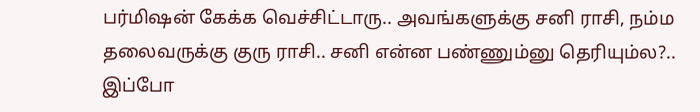பர்மிஷன் கேக்க வெச்சிட்டாரு.. அவங்களுக்கு சனி ராசி, நம்ம தலைவருக்கு குரு ராசி.. சனி என்ன பண்ணும்னு தெரியும்ல?.. இப்போ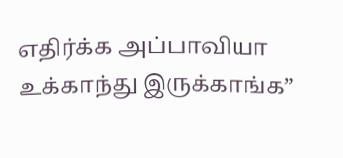எதிர்க்க அப்பாவியா உக்காந்து இருக்காங்க”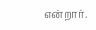என்றார்.